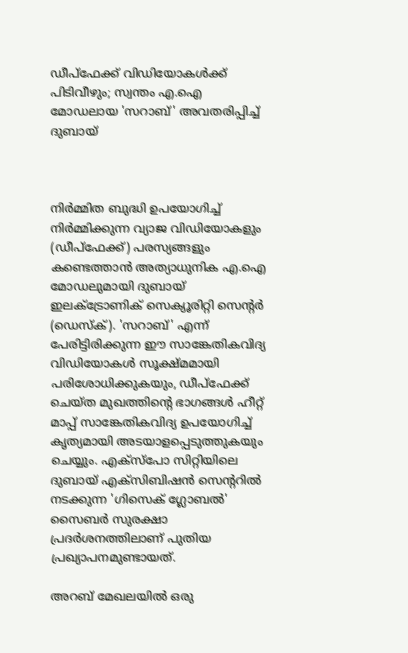ഡീപ്ഫേക്ക് വിഡിയോകൾക്ക് പിടിവീഴും; സ്വന്തം എ.ഐ മോഡലായ 'സറാബ്' അവതരിപ്പിച്ച് ദുബായ്



നിർമ്മിത ബുദ്ധി ഉപയോഗിച്ച് നിർമ്മിക്കുന്ന വ്യാജ വിഡിയോകളും (ഡീപ്ഫേക്ക്) പരസ്യങ്ങളും കണ്ടെത്താൻ അത്യാധുനിക എ.ഐ മോഡലുമായി ദുബായ് ഇലക്ട്രോണിക് സെക്യൂരിറ്റി സെന്റർ (ഡെസ്ക്). 'സറാബ്' എന്ന് പേരിട്ടിരിക്കുന്ന ഈ സാങ്കേതികവിദ്യ വിഡിയോകൾ സൂക്ഷ്മമായി പരിശോധിക്കുകയും, ഡീപ്ഫേക്ക് ചെയ്ത മുഖത്തിന്റെ ഭാഗങ്ങൾ ഹീറ്റ് മാപ്പ് സാങ്കേതികവിദ്യ ഉപയോഗിച്ച് കൃത്യമായി അടയാളപ്പെടുത്തുകയും ചെയ്യും. എക്സ്പോ സിറ്റിയിലെ ദുബായ് എക്സിബിഷൻ സെന്ററിൽ നടക്കുന്ന 'ഗിസെക് ഗ്ലോബൽ' സൈബർ സുരക്ഷാ പ്രദർശനത്തിലാണ് പുതിയ പ്രഖ്യാപനമുണ്ടായത്.

അറബ് മേഖലയിൽ ഒരു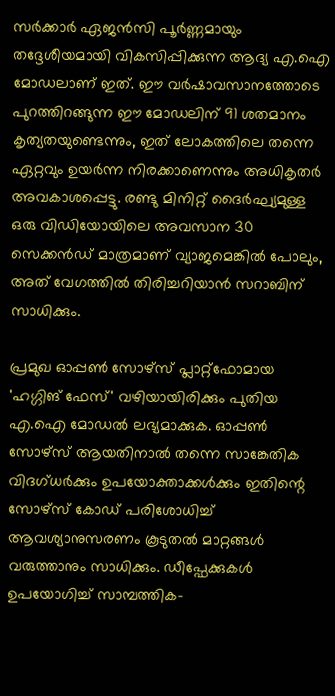സർക്കാർ ഏജൻസി പൂർണ്ണമായും തദ്ദേശീയമായി വികസിപ്പിക്കുന്ന ആദ്യ എ.ഐ മോഡലാണ് ഇത്. ഈ വർഷാവസാനത്തോടെ പുറത്തിറങ്ങുന്ന ഈ മോഡലിന് 91 ശതമാനം കൃത്യതയുണ്ടെന്നും, ഇത് ലോകത്തിലെ തന്നെ ഏറ്റവും ഉയർന്ന നിരക്കാണെന്നും അധികൃതർ അവകാശപ്പെട്ടു. രണ്ടു മിനിറ്റ് ദൈർഘ്യമുള്ള ഒരു വിഡിയോയിലെ അവസാന 30 സെക്കൻഡ് മാത്രമാണ് വ്യാജമെങ്കിൽ പോലും, അത് വേഗത്തിൽ തിരിച്ചറിയാൻ സറാബിന് സാധിക്കും.

പ്രമുഖ ഓപ്പൺ സോഴ്സ് പ്ലാറ്റ്‌ഫോമായ 'ഹഗ്ഗിങ് ഫേസ്' വഴിയായിരിക്കും പുതിയ എ.ഐ മോഡൽ ലഭ്യമാക്കുക. ഓപ്പൺ സോഴ്സ് ആയതിനാൽ തന്നെ സാങ്കേതിക വിദഗ്ധർക്കും ഉപയോക്താക്കൾക്കും ഇതിന്റെ സോഴ്സ് കോഡ് പരിശോധിച്ച് ആവശ്യാനുസരണം കൂടുതൽ മാറ്റങ്ങൾ വരുത്താനും സാധിക്കും. ഡീപ്ഫേക്കുകൾ ഉപയോഗിച്ച് സാമ്പത്തിക-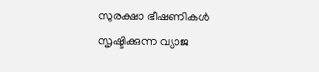സുരക്ഷാ ഭീഷണികൾ സൃഷ്ടിക്കുന്ന വ്യാജ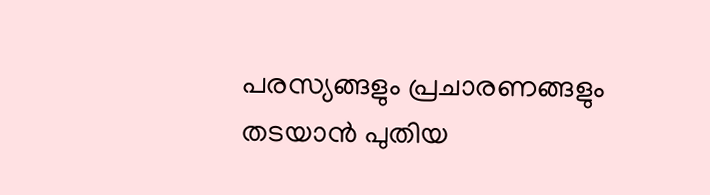പരസ്യങ്ങളും പ്രചാരണങ്ങളും തടയാൻ പുതിയ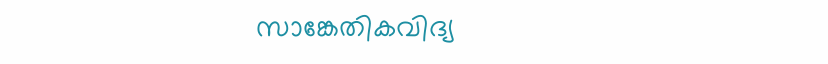സാങ്കേതികവിദ്യ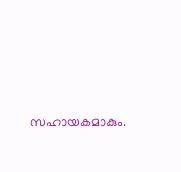സഹായകമാകും.